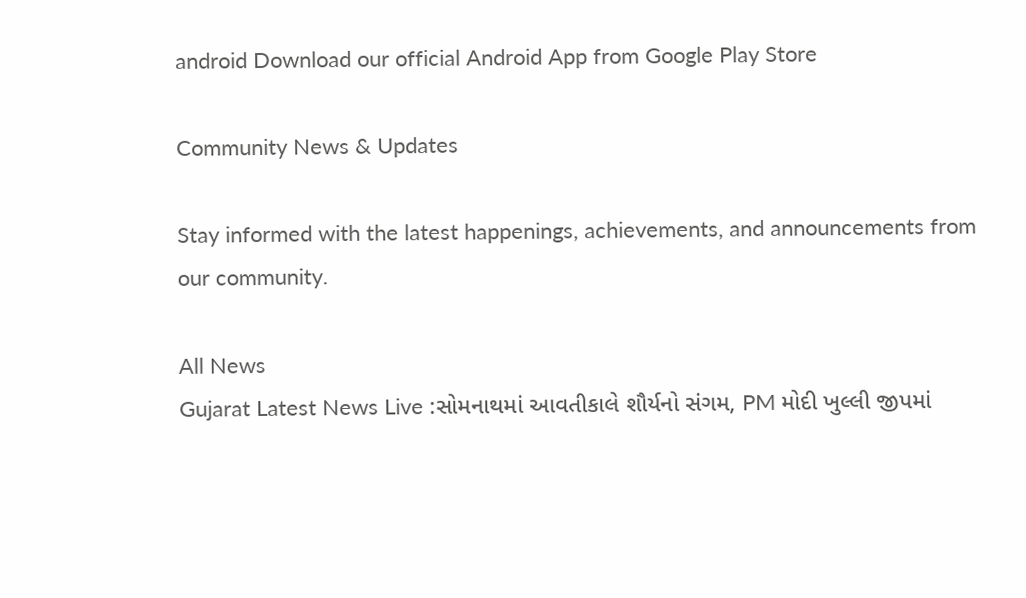android Download our official Android App from Google Play Store

Community News & Updates

Stay informed with the latest happenings, achievements, and announcements from our community.

All News
Gujarat Latest News Live :સોમનાથમાં આવતીકાલે શૌર્યનો સંગમ, PM મોદી ખુલ્લી જીપમાં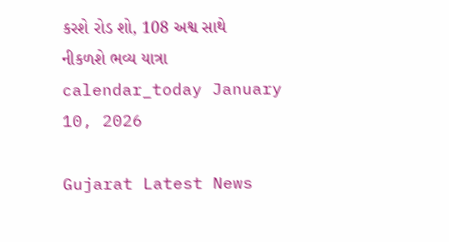કરશે રોડ શો, 108 અશ્વ સાથે નીકળશે ભવ્ય યાત્રા
calendar_today January 10, 2026

Gujarat Latest News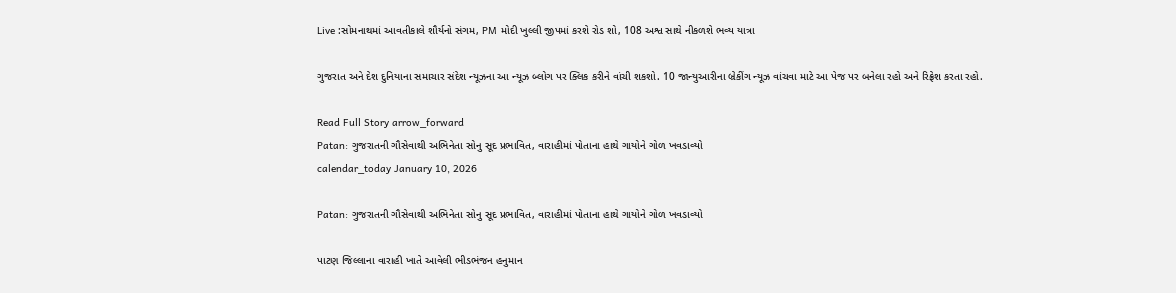Live :સોમનાથમાં આવતીકાલે શૌર્યનો સંગમ, PM મોદી ખુલ્લી જીપમાં કરશે રોડ શો, 108 અશ્વ સાથે નીકળશે ભવ્ય યાત્રા

ગુજરાત અને દેશ દુનિયાના સમાચાર સંદેશ ન્યૂઝના આ ન્યૂઝ બ્લોગ પર ક્લિક કરીને વાંચી શકશો. 10 જાન્યુઆરીના બ્રેકીંગ ન્યૂઝ વાંચવા માટે આ પેજ પર બનેલા રહો અને રિફ્રેશ કરતા રહો.

Read Full Story arrow_forward
Patan: ગુજરાતની ગૌસેવાથી અભિનેતા સોનુ સૂદ પ્રભાવિત, વારાહીમાં પોતાના હાથે ગાયોને ગોળ ખવડાવ્યો
calendar_today January 10, 2026

Patan: ગુજરાતની ગૌસેવાથી અભિનેતા સોનુ સૂદ પ્રભાવિત, વારાહીમાં પોતાના હાથે ગાયોને ગોળ ખવડાવ્યો

પાટણ જિલ્લાના વારાહી ખાતે આવેલી ભીડભંજન હનુમાન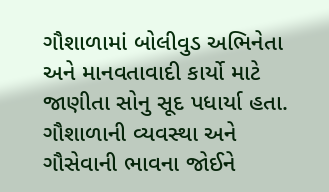ગૌશાળામાં બોલીવુડ અભિનેતા અને માનવતાવાદી કાર્યો માટે જાણીતા સોનુ સૂદ પધાર્યા હતા. ગૌશાળાની વ્યવસ્થા અને ગૌસેવાની ભાવના જોઈને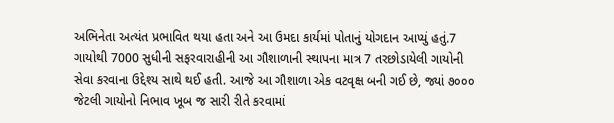અભિનેતા અત્યંત પ્રભાવિત થયા હતા અને આ ઉમદા કાર્યમાં પોતાનું યોગદાન આપ્યું હતું.7 ગાયોથી 7000 સુધીની સફરવારાહીની આ ગૌશાળાની સ્થાપના માત્ર 7 તરછોડાયેલી ગાયોની સેવા કરવાના ઉદ્દેશ્ય સાથે થઈ હતી. આજે આ ગૌશાળા એક વટવૃક્ષ બની ગઈ છે, જ્યાં ૭૦૦૦ જેટલી ગાયોનો નિભાવ ખૂબ જ સારી રીતે કરવામાં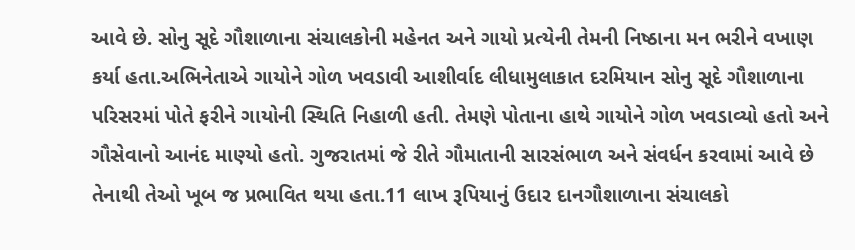આવે છે. સોનુ સૂદે ગૌશાળાના સંચાલકોની મહેનત અને ગાયો પ્રત્યેની તેમની નિષ્ઠાના મન ભરીને વખાણ કર્યા હતા.અભિનેતાએ ગાયોને ગોળ ખવડાવી આશીર્વાદ લીધામુલાકાત દરમિયાન સોનુ સૂદે ગૌશાળાના પરિસરમાં પોતે ફરીને ગાયોની સ્થિતિ નિહાળી હતી. તેમણે પોતાના હાથે ગાયોને ગોળ ખવડાવ્યો હતો અને ગૌસેવાનો આનંદ માણ્યો હતો. ગુજરાતમાં જે રીતે ગૌમાતાની સારસંભાળ અને સંવર્ધન કરવામાં આવે છે તેનાથી તેઓ ખૂબ જ પ્રભાવિત થયા હતા.11 લાખ રૂપિયાનું ઉદાર દાનગૌશાળાના સંચાલકો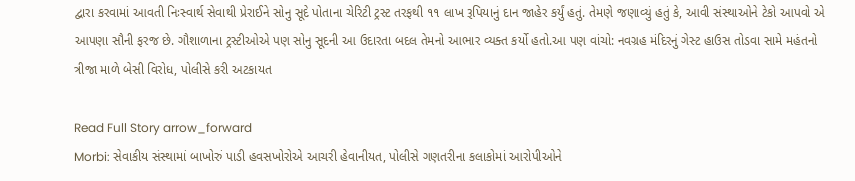દ્વારા કરવામાં આવતી નિઃસ્વાર્થ સેવાથી પ્રેરાઈને સોનુ સૂદે પોતાના ચેરિટી ટ્રસ્ટ તરફથી ૧૧ લાખ રૂપિયાનું દાન જાહેર કર્યું હતું. તેમણે જણાવ્યું હતું કે, આવી સંસ્થાઓને ટેકો આપવો એ આપણા સૌની ફરજ છે. ગૌશાળાના ટ્રસ્ટીઓએ પણ સોનુ સૂદની આ ઉદારતા બદલ તેમનો આભાર વ્યક્ત કર્યો હતો.આ પણ વાંચો: નવગ્રહ મંદિરનું ગેસ્ટ હાઉસ તોડવા સામે મહંતનો ત્રીજા માળે બેસી વિરોધ, પોલીસે કરી અટકાયત

Read Full Story arrow_forward
Morbi: સેવાકીય સંસ્થામાં બાખોરું પાડી હવસખોરોએ આચરી હેવાનીયત, પોલીસે ગણતરીના કલાકોમાં આરોપીઓને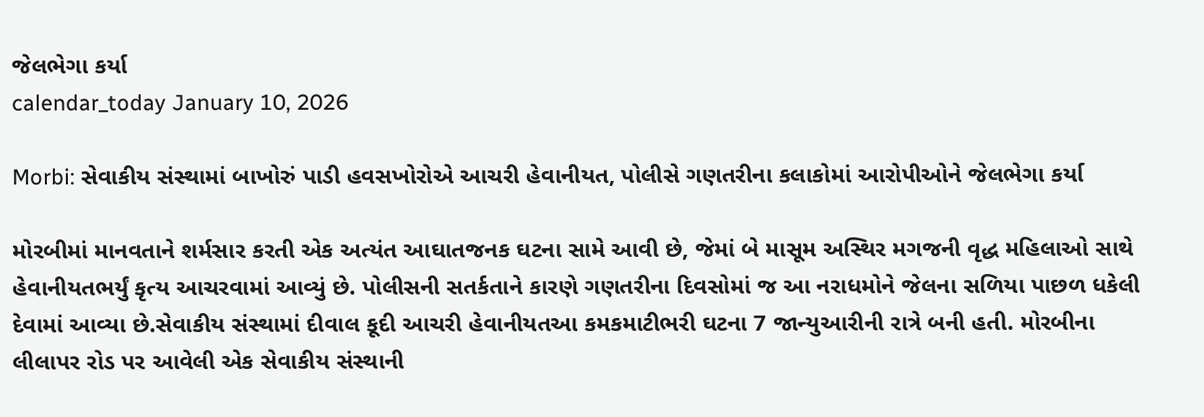જેલભેગા કર્યા
calendar_today January 10, 2026

Morbi: સેવાકીય સંસ્થામાં બાખોરું પાડી હવસખોરોએ આચરી હેવાનીયત, પોલીસે ગણતરીના કલાકોમાં આરોપીઓને જેલભેગા કર્યા

મોરબીમાં માનવતાને શર્મસાર કરતી એક અત્યંત આઘાતજનક ઘટના સામે આવી છે, જેમાં બે માસૂમ અસ્થિર મગજની વૃદ્ધ મહિલાઓ સાથે હેવાનીયતભર્યું કૃત્ય આચરવામાં આવ્યું છે. પોલીસની સતર્કતાને કારણે ગણતરીના દિવસોમાં જ આ નરાધમોને જેલના સળિયા પાછળ ધકેલી દેવામાં આવ્યા છે.સેવાકીય સંસ્થામાં દીવાલ કૂદી આચરી હેવાનીયતઆ કમકમાટીભરી ઘટના 7 જાન્યુઆરીની રાત્રે બની હતી. મોરબીના લીલાપર રોડ પર આવેલી એક સેવાકીય સંસ્થાની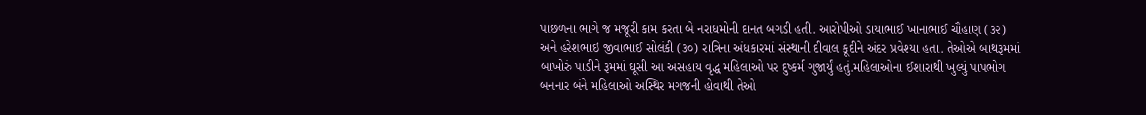પાછળના ભાગે જ મજૂરી કામ કરતા બે નરાધમોની દાનત બગડી હતી. આરોપીઓ ડાયાભાઈ ખાનાભાઈ ચૌહાણ (૩૨) અને હરેશભાઇ જીવાભાઈ સોલંકી (૩૦) રાત્રિના અંધકારમાં સંસ્થાની દીવાલ કૂદીને અંદર પ્રવેશ્યા હતા. તેઓએ બાથરૂમમાં બાખોરું પાડીને રૂમમાં ઘૂસી આ અસહાય વૃદ્ધ મહિલાઓ પર દુષ્કર્મ ગુજાર્યું હતું.મહિલાઓના ઈશારાથી ખુલ્યું પાપભોગ બનનાર બંને મહિલાઓ અસ્થિર મગજની હોવાથી તેઓ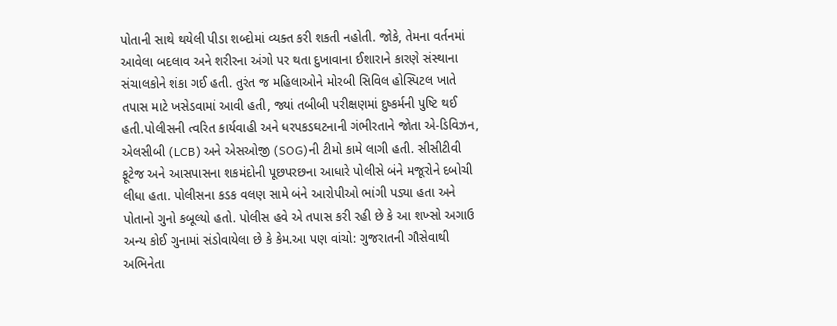પોતાની સાથે થયેલી પીડા શબ્દોમાં વ્યક્ત કરી શકતી નહોતી. જોકે, તેમના વર્તનમાં આવેલા બદલાવ અને શરીરના અંગો પર થતા દુખાવાના ઈશારાને કારણે સંસ્થાના સંચાલકોને શંકા ગઈ હતી. તુરંત જ મહિલાઓને મોરબી સિવિલ હોસ્પિટલ ખાતે તપાસ માટે ખસેડવામાં આવી હતી, જ્યાં તબીબી પરીક્ષણમાં દુષ્કર્મની પુષ્ટિ થઈ હતી.પોલીસની ત્વરિત કાર્યવાહી અને ધરપકડઘટનાની ગંભીરતાને જોતા એ-ડિવિઝન, એલસીબી (LCB) અને એસઓજી (SOG)ની ટીમો કામે લાગી હતી. સીસીટીવી ફૂટેજ અને આસપાસના શકમંદોની પૂછપરછના આધારે પોલીસે બંને મજૂરોને દબોચી લીધા હતા. પોલીસના કડક વલણ સામે બંને આરોપીઓ ભાંગી પડ્યા હતા અને પોતાનો ગુનો કબૂલ્યો હતો. પોલીસ હવે એ તપાસ કરી રહી છે કે આ શખ્સો અગાઉ અન્ય કોઈ ગુનામાં સંડોવાયેલા છે કે કેમ.આ પણ વાંચો: ગુજરાતની ગૌસેવાથી અભિનેતા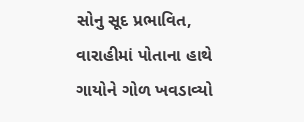સોનુ સૂદ પ્રભાવિત, વારાહીમાં પોતાના હાથે ગાયોને ગોળ ખવડાવ્યો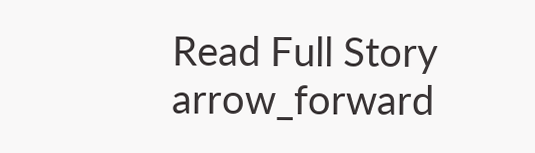Read Full Story arrow_forward